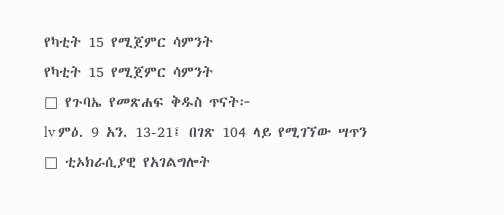የካቲት 15 የሚጀምር ሳምንት
የካቲት 15 የሚጀምር ሳምንት
□ የጉባኤ የመጽሐፍ ቅዱስ ጥናት፦
lv ምዕ. 9 አን. 13-21፤ በገጽ 104 ላይ የሚገኘው ሣጥን
□ ቲኦክራሲያዊ የአገልግሎት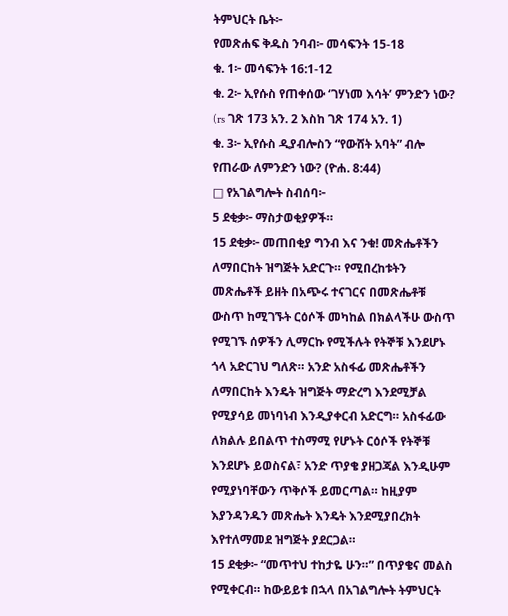ትምህርት ቤት፦
የመጽሐፍ ቅዱስ ንባብ፦ መሳፍንት 15-18
ቁ. 1፦ መሳፍንት 16:1-12
ቁ. 2፦ ኢየሱስ የጠቀሰው ‘ገሃነመ እሳት’ ምንድን ነው? (rs ገጽ 173 አን. 2 እስከ ገጽ 174 አን. 1)
ቁ. 3፦ ኢየሱስ ዲያብሎስን “የውሸት አባት” ብሎ የጠራው ለምንድን ነው? (ዮሐ. 8:44)
□ የአገልግሎት ስብሰባ፦
5 ደቂቃ፦ ማስታወቂያዎች።
15 ደቂቃ፦ መጠበቂያ ግንብ እና ንቁ! መጽሔቶችን ለማበርከት ዝግጅት አድርጉ። የሚበረከቱትን መጽሔቶች ይዘት በአጭሩ ተናገርና በመጽሔቶቹ ውስጥ ከሚገኙት ርዕሶች መካከል በክልላችሁ ውስጥ የሚገኙ ሰዎችን ሊማርኩ የሚችሉት የትኞቹ እንደሆኑ ጎላ አድርገህ ግለጽ። አንድ አስፋፊ መጽሔቶችን ለማበርከት እንዴት ዝግጅት ማድረግ እንደሚቻል የሚያሳይ መነባነብ እንዲያቀርብ አድርግ። አስፋፊው ለክልሉ ይበልጥ ተስማሚ የሆኑት ርዕሶች የትኞቹ እንደሆኑ ይወስናል፣ አንድ ጥያቄ ያዘጋጃል እንዲሁም የሚያነባቸውን ጥቅሶች ይመርጣል። ከዚያም እያንዳንዱን መጽሔት እንዴት እንደሚያበረክት እየተለማመደ ዝግጅት ያደርጋል።
15 ደቂቃ፦ “መጥተህ ተከታዬ ሁን።” በጥያቄና መልስ የሚቀርብ። ከውይይቱ በኋላ በአገልግሎት ትምህርት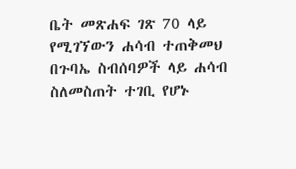ቤት መጽሐፍ ገጽ 70 ላይ የሚገኘውን ሐሳብ ተጠቅመህ በጉባኤ ስብሰባዎች ላይ ሐሳብ ስለመስጠት ተገቢ የሆኑ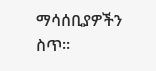ማሳሰቢያዎችን ስጥ።